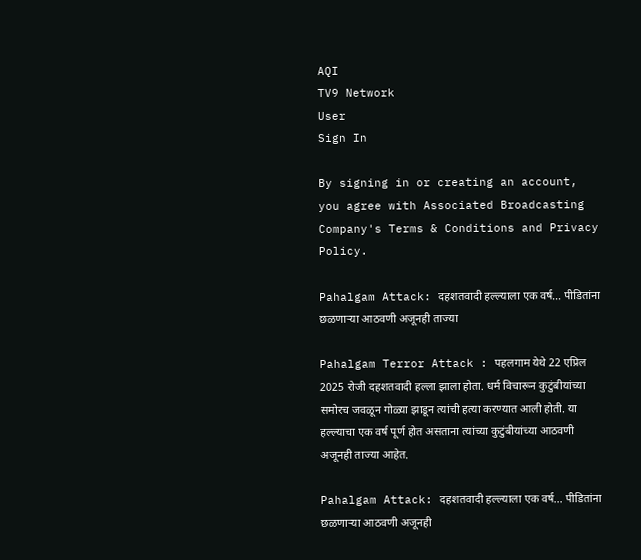AQI
TV9 Network
User
Sign In

By signing in or creating an account, you agree with Associated Broadcasting Company's Terms & Conditions and Privacy Policy.

Pahalgam Attack: दहशतवादी हल्ल्याला एक वर्ष… पीडितांना छळणाऱ्या आठवणी अजूनही ताज्या

Pahalgam Terror Attack : पहलगाम येथे 22 एप्रिल 2025 रोजी दहशतवादी हल्ला झाला होता. धर्म विचारून कुटुंबीयांच्या समोरच जवळून गोळ्या झाडून त्यांची हत्या करण्यात आली होती. या हल्ल्याचा एक वर्ष पूर्ण होत असताना त्यांच्या कुटुंबीयांच्या आठवणी अजूनही ताज्या आहेत.

Pahalgam Attack: दहशतवादी हल्ल्याला एक वर्ष... पीडितांना छळणाऱ्या आठवणी अजूनही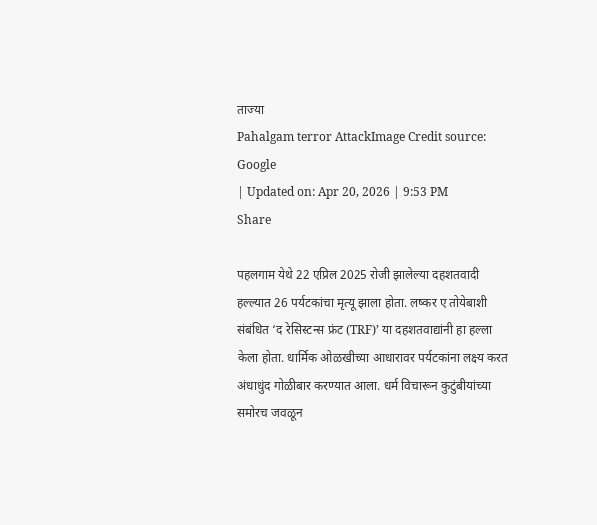ताज्या
Pahalgam terror AttackImage Credit source: Google
| Updated on: Apr 20, 2026 | 9:53 PM
Share

पहलगाम येथे 22 एप्रिल 2025 रोजी झालेल्या दहशतवादी हल्ल्यात 26 पर्यटकांचा मृत्यू झाला होता. लष्कर ए तोयेबाशी संबंधित ‘द रेसिस्टन्स फ्रंट (TRF)’ या दहशतवाद्यांनी हा हल्ला केला होता. धार्मिक ओळखीच्या आधारावर पर्यटकांना लक्ष्य करत अंधाधुंद गोळीबार करण्यात आला. धर्म विचारून कुटुंबीयांच्या समोरच जवळून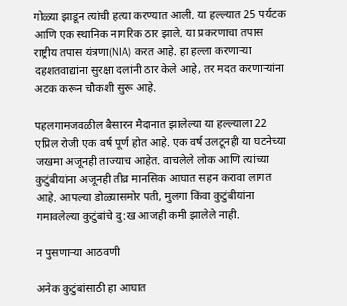गोळ्या झाडून त्यांची हत्या करण्यात आली. या हल्ल्यात 25 पर्यटक आणि एक स्थानिक नागरिक ठार झाले. या प्रकरणाचा तपास राष्ट्रीय तपास यंत्रणा(NIA) करत आहे. हा हल्ला करणाऱ्या दहशतवाद्यांना सुरक्षा दलांनी ठार केले आहे, तर मदत करणाऱ्यांना अटक करून चौकशी सुरू आहे.

पहलगामजवळील बैसारन मैदानात झालेल्या या हल्ल्याला 22 एप्रिल रोजी एक वर्ष पूर्ण होत आहे. एक वर्ष उलटूनही या घटनेच्या जखमा अजूनही ताज्याच आहेत. वाचलेले लोक आणि त्यांच्या कुटुंबीयांना अजूनही तीव्र मानसिक आघात सहन करावा लागत आहे. आपल्या डोळ्यासमोर पती, मुलगा किंवा कुटुंबीयांना गमावलेल्या कुटुंबांचे दु:ख आजही कमी झालेले नाही.

न पुसणाऱ्या आठवणी

अनेक कुटुंबांसाठी हा आघात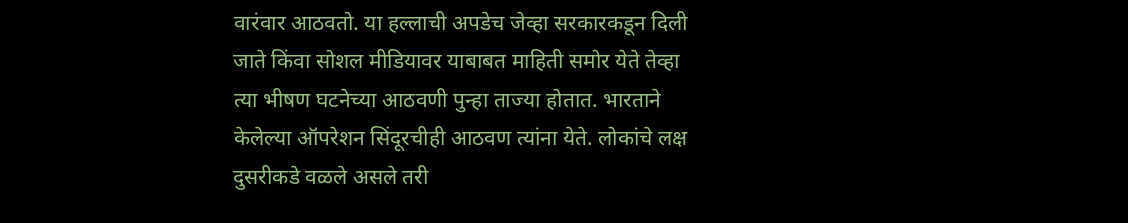वारंवार आठवतो. या हल्लाची अपडेच जेव्हा सरकारकडून दिली जाते किंवा सोशल मीडियावर याबाबत माहिती समोर येते तेव्हा त्या भीषण घटनेच्या आठवणी पुन्हा ताज्या होतात. भारताने केलेल्या ऑपरेशन सिंदूरचीही आठवण त्यांना येते. लोकांचे लक्ष दुसरीकडे वळले असले तरी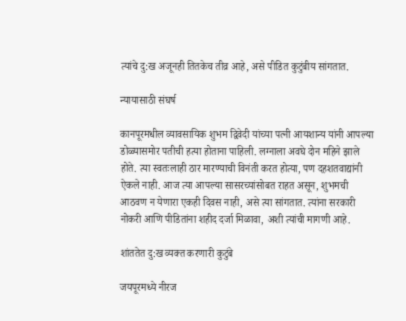त्यांचे दु:ख अजूनही तितकेच तीव्र आहे, असे पीडित कुटुंबीय सांगतात.

न्यायासाठी संघर्ष

कानपूरमधील व्यावसायिक शुभम द्विवेदी यांच्या पत्नी आयशान्य यांनी आपल्या डोळ्यासमोर पतीची हत्या होताना पाहिली. लग्नाला अवघे दोन महिने झाले होते. त्या स्वतःलाही ठार मारण्याची विनंती करत होत्या, पण दहशतवाद्यांनी ऐकले नाही. आज त्या आपल्या सासरच्यांसोबत राहत असून, शुभमची आठवण न येणारा एकही दिवस नाही, असे त्या सांगतात. त्यांना सरकारी नोकरी आणि पीडितांना शहीद दर्जा मिळावा, अशी त्यांची मागणी आहे.

शांततेत दु:ख व्यक्त करणारी कुटुंबे

जयपूरमध्ये नीरज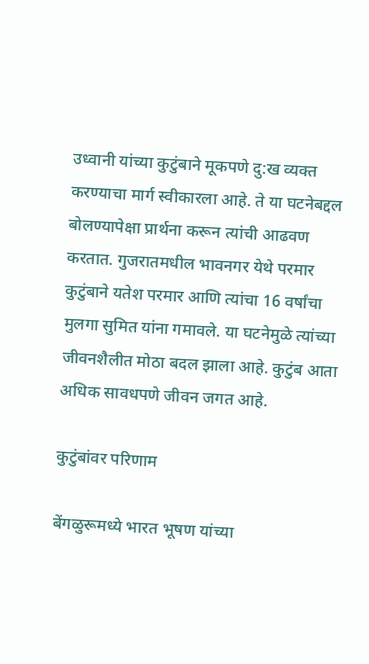उध्वानी यांच्या कुटुंबाने मूकपणे दु:ख व्यक्त करण्याचा मार्ग स्वीकारला आहे. ते या घटनेबद्दल बोलण्यापेक्षा प्रार्थना करून त्यांची आढवण करतात. गुजरातमधील भावनगर येथे परमार कुटुंबाने यतेश परमार आणि त्यांचा 16 वर्षांचा मुलगा सुमित यांना गमावले. या घटनेमुळे त्यांच्या जीवनशैलीत मोठा बदल झाला आहे. कुटुंब आता अधिक सावधपणे जीवन जगत आहे.

कुटुंबांवर परिणाम

बेंगळुरूमध्ये भारत भूषण यांच्या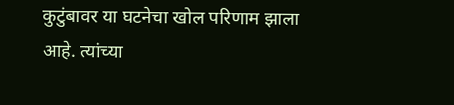कुटुंबावर या घटनेचा खोल परिणाम झाला आहे. त्यांच्या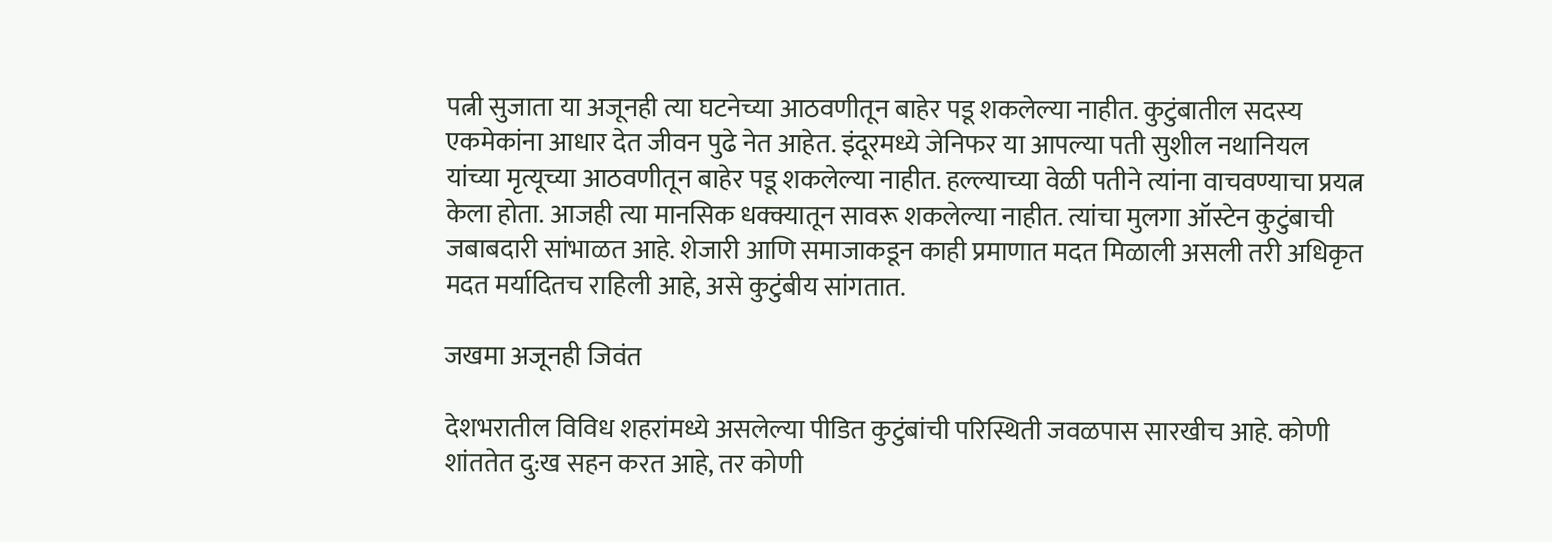पत्नी सुजाता या अजूनही त्या घटनेच्या आठवणीतून बाहेर पडू शकलेल्या नाहीत. कुटुंबातील सदस्य एकमेकांना आधार देत जीवन पुढे नेत आहेत. इंदूरमध्ये जेनिफर या आपल्या पती सुशील नथानियल यांच्या मृत्यूच्या आठवणीतून बाहेर पडू शकलेल्या नाहीत. हल्ल्याच्या वेळी पतीने त्यांना वाचवण्याचा प्रयत्न केला होता. आजही त्या मानसिक धक्क्यातून सावरू शकलेल्या नाहीत. त्यांचा मुलगा ऑस्टेन कुटुंबाची जबाबदारी सांभाळत आहे. शेजारी आणि समाजाकडून काही प्रमाणात मदत मिळाली असली तरी अधिकृत मदत मर्यादितच राहिली आहे, असे कुटुंबीय सांगतात.

जखमा अजूनही जिवंत

देशभरातील विविध शहरांमध्ये असलेल्या पीडित कुटुंबांची परिस्थिती जवळपास सारखीच आहे. कोणी शांततेत दु:ख सहन करत आहे, तर कोणी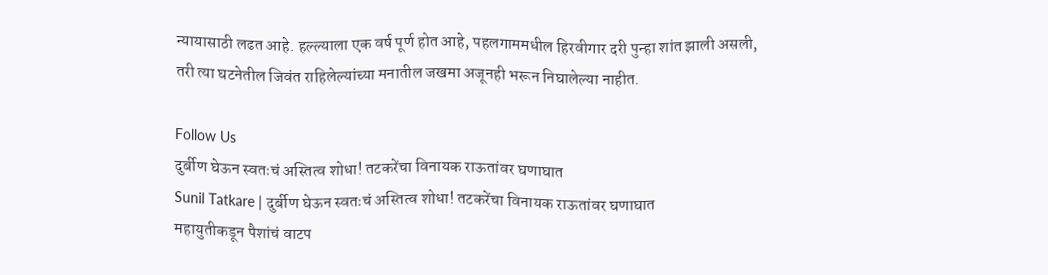न्यायासाठी लढत आहे. हल्ल्याला एक वर्ष पूर्ण होत आहे, पहलगाममधील हिरवीगार दरी पुन्हा शांत झाली असली, तरी त्या घटनेतील जिवंत राहिलेल्यांच्या मनातील जखमा अजूनही भरून निघालेल्या नाहीत.

Follow Us
दुर्बीण घेऊन स्वतःचं अस्तित्व शोधा! तटकरेंचा विनायक राऊतांवर घणाघात
Sunil Tatkare | दुर्बीण घेऊन स्वतःचं अस्तित्व शोधा! तटकरेंचा विनायक राऊतांवर घणाघात
महायुतीकडून पैशांचं वाटप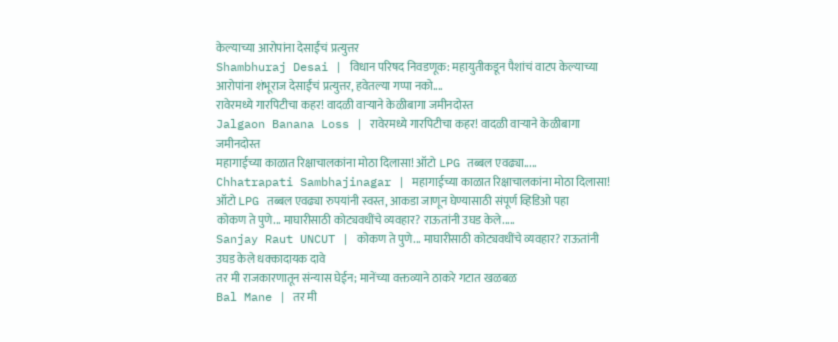केल्याच्या आरोपांना देसाईंचं प्रत्युत्तर
Shambhuraj Desai | विधान परिषद निवडणूक: महायुतीकडून पैशांचं वाटप केल्याच्या आरोपांना शंभूराज देसाईंचं प्रत्युत्तर, हवेतल्या गप्पा नको....
रावेरमध्ये गारपिटीचा कहर! वादळी वाऱ्याने केळीबागा जमीनदोस्त
Jalgaon Banana Loss | रावेरमध्ये गारपिटीचा कहर! वादळी वाऱ्याने केळीबागा जमीनदोस्त
महागाईच्या काळात रिक्षाचालकांना मोठा दिलासा! ऑटो LPG तब्बल एवढ्या.....
Chhatrapati Sambhajinagar | महागाईच्या काळात रिक्षाचालकांना मोठा दिलासा! ऑटो LPG तब्बल एवढ्या रुपयांनी स्वस्त, आकडा जाणून घेण्यासाठी संपूर्ण व्हिडिओ पहा
कोकण ते पुणे... माघारीसाठी कोट्यवधींचे व्यवहार? राऊतांनी उघड केले.....
Sanjay Raut UNCUT | कोकण ते पुणे... माघारीसाठी कोट्यवधींचे व्यवहार? राऊतांनी उघड केले धक्कादायक दावे
तर मी राजकारणातून संन्यास घेईन; मानेंच्या वक्तव्याने ठाकरे गटात खळबळ
Bal Mane | तर मी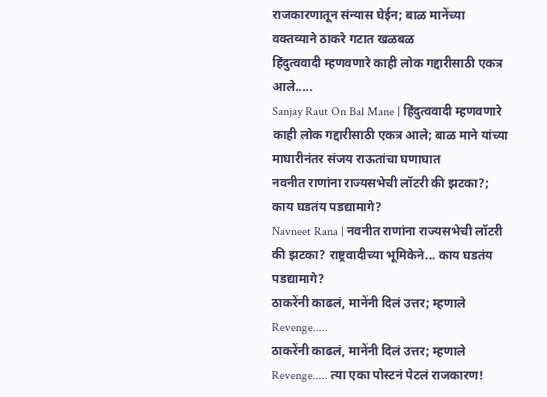राजकारणातून संन्यास घेईन; बाळ मानेंच्या वक्तव्याने ठाकरे गटात खळबळ
हिंदुत्ववादी म्हणवणारे काही लोक गद्दारीसाठी एकत्र आले.....
Sanjay Raut On Bal Mane | हिंदुत्ववादी म्हणवणारे काही लोक गद्दारीसाठी एकत्र आले; बाळ माने यांच्या माघारीनंतर संजय राऊतांचा घणाघात
नवनीत राणांना राज्यसभेची लॉटरी की झटका?; काय घडतंय पडद्यामागे?
Navneet Rana | नवनीत राणांना राज्यसभेची लॉटरी की झटका? राष्ट्रवादीच्या भूमिकेने... काय घडतंय पडद्यामागे?
ठाकरेंनी काढलं, मानेंनी दिलं उत्तर; म्हणाले Revenge.....
ठाकरेंनी काढलं, मानेंनी दिलं उत्तर; म्हणाले Revenge..... त्या एका पोस्टनं पेटलं राजकारण!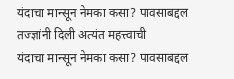यंदाचा मान्सून नेमका कसा? पावसाबद्दल तज्ज्ञांनी दिली अत्यंत महत्त्वाची
यंदाचा मान्सून नेमका कसा? पावसाबद्दल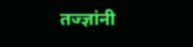तज्ज्ञांनी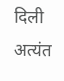दिली अत्यंत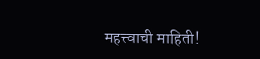महत्त्वाची माहिती!